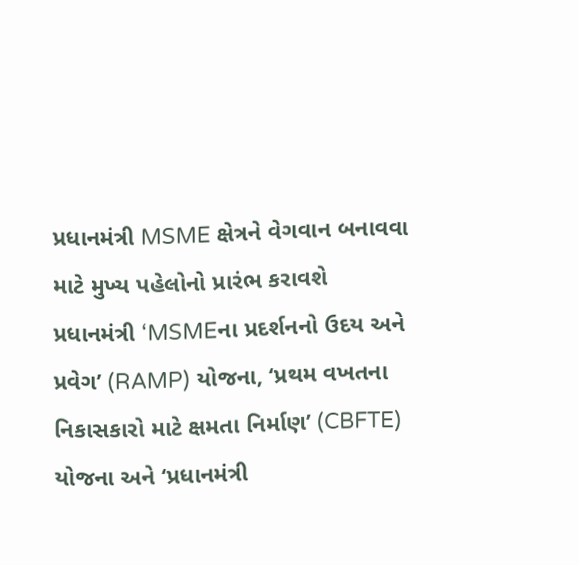પ્રધાનમંત્રી MSME ક્ષેત્રને વેગવાન બનાવવા માટે મુખ્ય પહેલોનો પ્રારંભ કરાવશે
પ્રધાનમંત્રી ‘MSMEના પ્રદર્શનનો ઉદય અને પ્રવેગ’ (RAMP) યોજના, ‘પ્રથમ વખતના નિકાસકારો માટે ક્ષમતા નિર્માણ’ (CBFTE) યોજના અને ‘પ્રધાનમંત્રી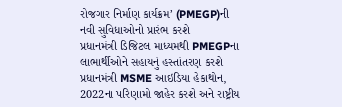રોજગાર નિર્માણ કાર્યક્રમ’ (PMEGP)ની નવી સુવિધાઓનો પ્રારંભ કરશે
પ્રધાનમંત્રી ડિજિટલ માધ્યમથી PMEGPના લાભાર્થીઓને સહાયનું હસ્તાંતરણ કરશે
પ્રધાનમંત્રી MSME આઇડિયા હેકાથોન, 2022ના પરિણામો જાહેર કરશે અને રાષ્ટ્રીય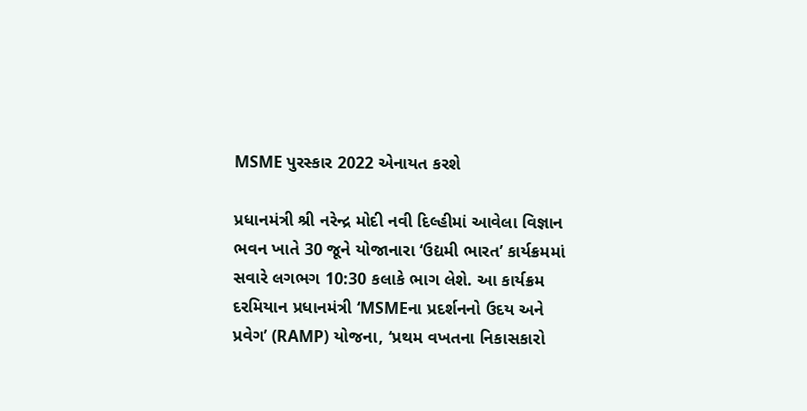MSME પુરસ્કાર 2022 એનાયત કરશે

પ્રધાનમંત્રી શ્રી નરેન્દ્ર મોદી નવી દિલ્હીમાં આવેલા વિજ્ઞાન ભવન ખાતે 30 જૂને યોજાનારા ‘ઉદ્યમી ભારત’ કાર્યક્રમમાં સવારે લગભગ 10:30 કલાકે ભાગ લેશે. આ કાર્યક્રમ દરમિયાન પ્રધાનમંત્રી ‘MSMEના પ્રદર્શનનો ઉદય અને પ્રવેગ’ (RAMP) યોજના, ‘પ્રથમ વખતના નિકાસકારો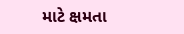માટે ક્ષમતા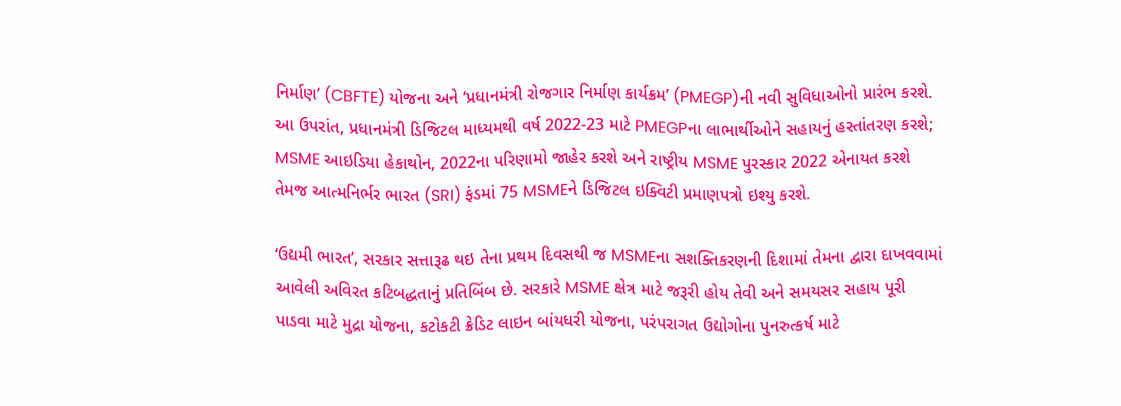નિર્માણ’ (CBFTE) યોજના અને ‘પ્રધાનમંત્રી રોજગાર નિર્માણ કાર્યક્રમ’ (PMEGP)ની નવી સુવિધાઓનો પ્રારંભ કરશે. આ ઉપરાંત, પ્રધાનમંત્રી ડિજિટલ માધ્યમથી વર્ષ 2022-23 માટે PMEGPના લાભાર્થીઓને સહાયનું હસ્તાંતરણ કરશે; MSME આઇડિયા હેકાથોન, 2022ના પરિણામો જાહેર કરશે અને રાષ્ટ્રીય MSME પુરસ્કાર 2022 એનાયત કરશે તેમજ આત્મનિર્ભર ભારત (SRI) ફંડમાં 75 MSMEને ડિજિટલ ઇક્વિટી પ્રમાણપત્રો ઇશ્યુ કરશે.

‘ઉદ્યમી ભારત’, સરકાર સત્તારૂઢ થઇ તેના પ્રથમ દિવસથી જ MSMEના સશક્તિકરણની દિશામાં તેમના દ્વારા દાખવવામાં આવેલી અવિરત કટિબદ્ધતાનું પ્રતિબિંબ છે. સરકારે MSME ક્ષેત્ર માટે જરૂરી હોય તેવી અને સમયસર સહાય પૂરી પાડવા માટે મુદ્રા યોજના, કટોકટી ક્રેડિટ લાઇન બાંયધરી યોજના, પરંપરાગત ઉદ્યોગોના પુનરુત્કર્ષ માટે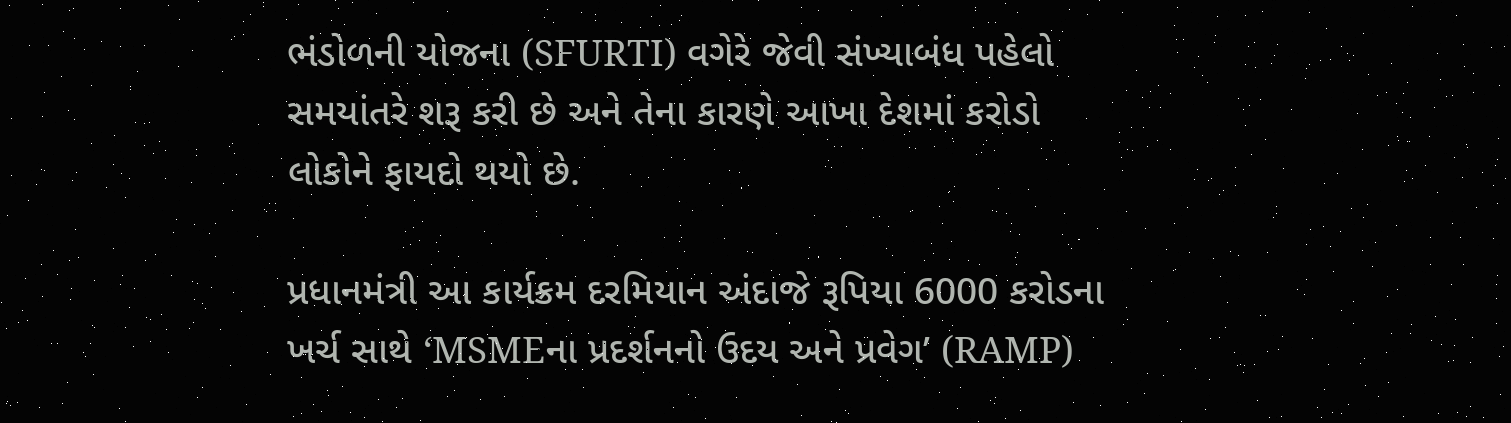ભંડોળની યોજના (SFURTI) વગેરે જેવી સંખ્યાબંધ પહેલો સમયાંતરે શરૂ કરી છે અને તેના કારણે આખા દેશમાં કરોડો લોકોને ફાયદો થયો છે.

પ્રધાનમંત્રી આ કાર્યક્રમ દરમિયાન અંદાજે રૂપિયા 6000 કરોડના ખર્ચ સાથે ‘MSMEના પ્રદર્શનનો ઉદય અને પ્રવેગ’ (RAMP)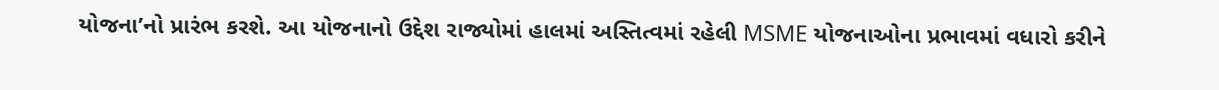યોજના’નો પ્રારંભ કરશે. આ યોજનાનો ઉદ્દેશ રાજ્યોમાં હાલમાં અસ્તિત્વમાં રહેલી MSME યોજનાઓના પ્રભાવમાં વધારો કરીને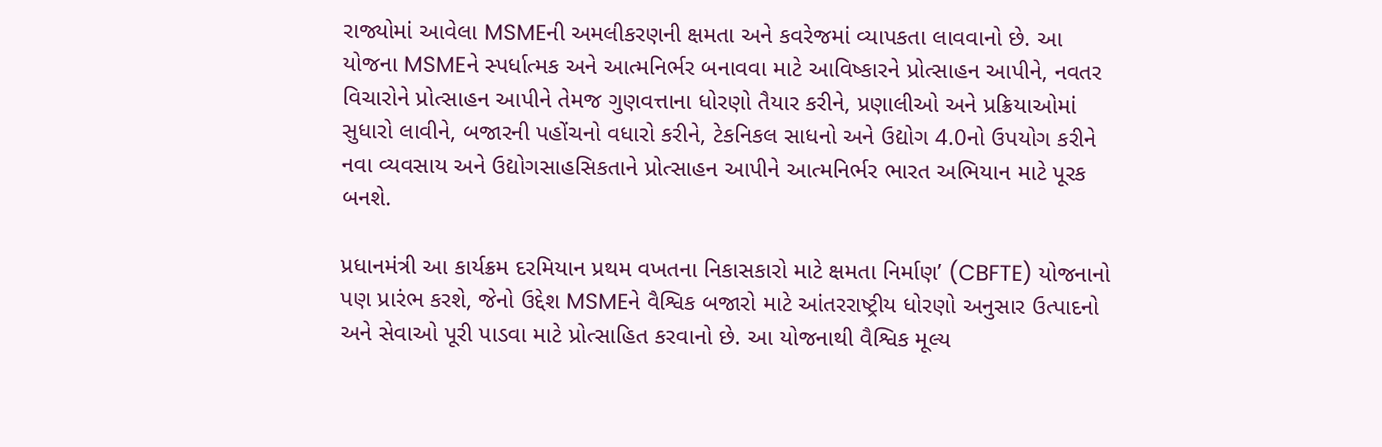રાજ્યોમાં આવેલા MSMEની અમલીકરણની ક્ષમતા અને કવરેજમાં વ્યાપકતા લાવવાનો છે. આ યોજના MSMEને સ્પર્ધાત્મક અને આત્મનિર્ભર બનાવવા માટે આવિષ્કારને પ્રોત્સાહન આપીને, નવતર વિચારોને પ્રોત્સાહન આપીને તેમજ ગુણવત્તાના ધોરણો તૈયાર કરીને, પ્રણાલીઓ અને પ્રક્રિયાઓમાં સુધારો લાવીને, બજારની પહોંચનો વધારો કરીને, ટેકનિકલ સાધનો અને ઉદ્યોગ 4.0નો ઉપયોગ કરીને નવા વ્યવસાય અને ઉદ્યોગસાહસિકતાને પ્રોત્સાહન આપીને આત્મનિર્ભર ભારત અભિયાન માટે પૂરક બનશે.

પ્રધાનમંત્રી આ કાર્યક્રમ દરમિયાન પ્રથમ વખતના નિકાસકારો માટે ક્ષમતા નિર્માણ’ (CBFTE) યોજનાનો પણ પ્રારંભ કરશે, જેનો ઉદ્દેશ MSMEને વૈશ્વિક બજારો માટે આંતરરાષ્ટ્રીય ધોરણો અનુસાર ઉત્પાદનો અને સેવાઓ પૂરી પાડવા માટે પ્રોત્સાહિત કરવાનો છે. આ યોજનાથી વૈશ્વિક મૂલ્ય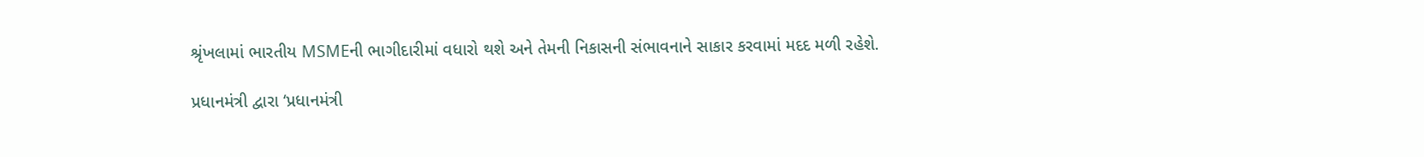શ્રૃંખલામાં ભારતીય MSMEની ભાગીદારીમાં વધારો થશે અને તેમની નિકાસની સંભાવનાને સાકાર કરવામાં મદદ મળી રહેશે.

પ્રધાનમંત્રી દ્વારા ‘પ્રધાનમંત્રી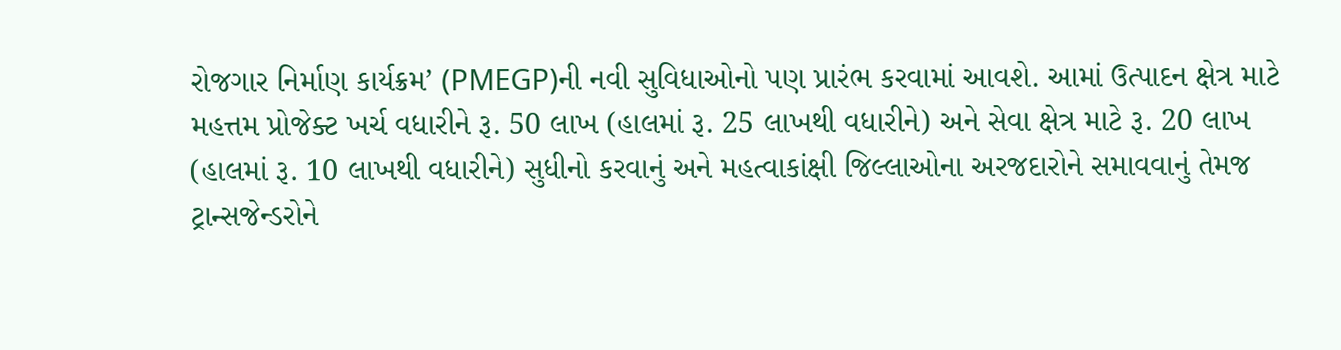રોજગાર નિર્માણ કાર્યક્રમ’ (PMEGP)ની નવી સુવિધાઓનો પણ પ્રારંભ કરવામાં આવશે. આમાં ઉત્પાદન ક્ષેત્ર માટે મહત્તમ પ્રોજેક્ટ ખર્ચ વધારીને રૂ. 50 લાખ (હાલમાં રૂ. 25 લાખથી વધારીને) અને સેવા ક્ષેત્ર માટે રૂ. 20 લાખ (હાલમાં રૂ. 10 લાખથી વધારીને) સુધીનો કરવાનું અને મહત્વાકાંક્ષી જિલ્લાઓના અરજદારોને સમાવવાનું તેમજ ટ્રાન્સજેન્ડરોને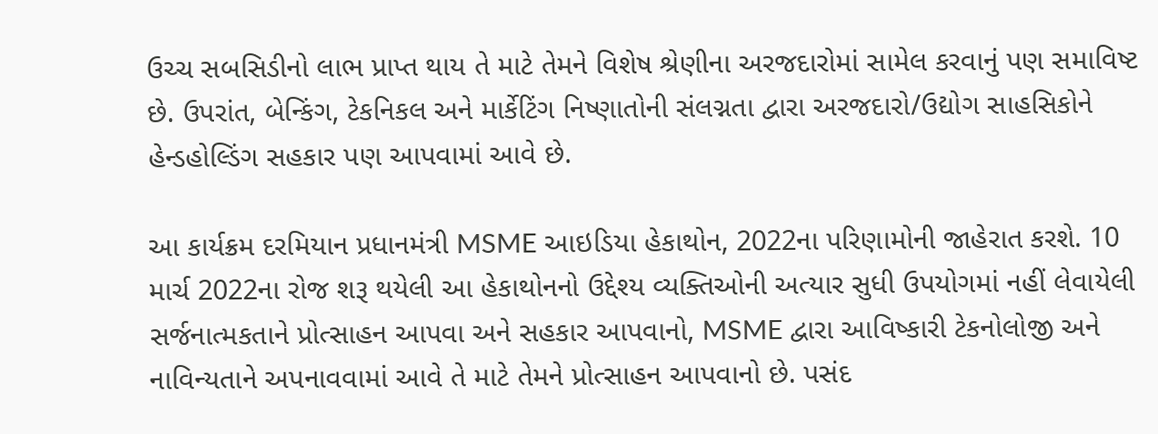ઉચ્ચ સબસિડીનો લાભ પ્રાપ્ત થાય તે માટે તેમને વિશેષ શ્રેણીના અરજદારોમાં સામેલ કરવાનું પણ સમાવિષ્ટ છે. ઉપરાંત, બેન્કિંગ, ટેકનિકલ અને માર્કેટિંગ નિષ્ણાતોની સંલગ્નતા દ્વારા અરજદારો/ઉદ્યોગ સાહસિકોને હેન્ડહોલ્ડિંગ સહકાર પણ આપવામાં આવે છે.

આ કાર્યક્રમ દરમિયાન પ્રધાનમંત્રી MSME આઇડિયા હેકાથોન, 2022ના પરિણામોની જાહેરાત કરશે. 10 માર્ચ 2022ના રોજ શરૂ થયેલી આ હેકાથોનનો ઉદ્દેશ્ય વ્યક્તિઓની અત્યાર સુધી ઉપયોગમાં નહીં લેવાયેલી સર્જનાત્મકતાને પ્રોત્સાહન આપવા અને સહકાર આપવાનો, MSME દ્વારા આવિષ્કારી ટેકનોલોજી અને નાવિન્યતાને અપનાવવામાં આવે તે માટે તેમને પ્રોત્સાહન આપવાનો છે. પસંદ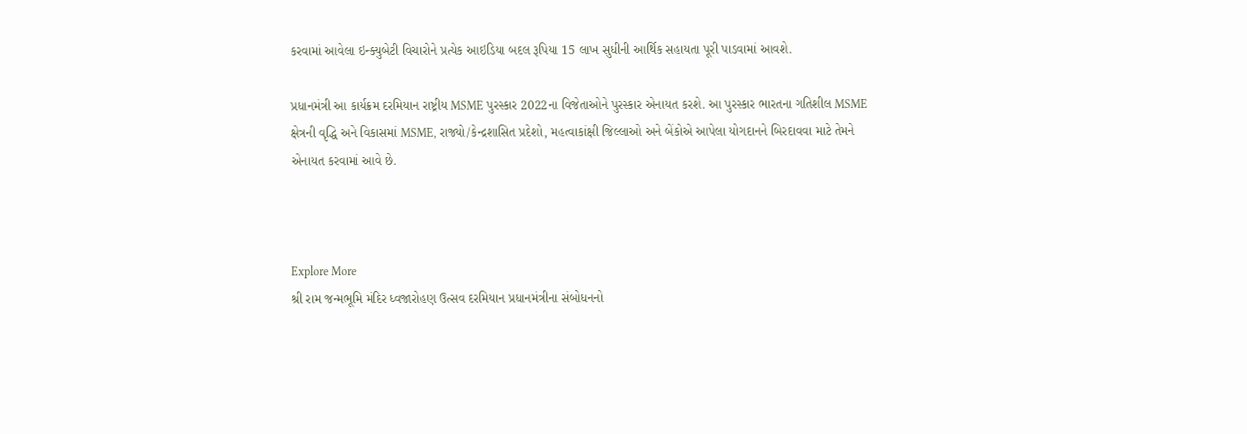કરવામાં આવેલા ઇન્ક્યુબેટી વિચારોને પ્રત્યેક આઇડિયા બદલ રૂપિયા 15 લાખ સુધીની આર્થિક સહાયતા પૂરી પાડવામાં આવશે.

પ્રધાનમંત્રી આ કાર્યક્રમ દરમિયાન રાષ્ટ્રીય MSME પુરસ્કાર 2022ના વિજેતાઓને પુરસ્કાર એનાયત કરશે. આ પુરસ્કાર ભારતના ગતિશીલ MSME ક્ષેત્રની વૃદ્ધિ અને વિકાસમાં MSME, રાજ્યો/કેન્દ્રશાસિત પ્રદેશો, મહત્વાકાંક્ષી જિલ્લાઓ અને બેંકોએ આપેલા યોગદાનને બિરદાવવા માટે તેમને એનાયત કરવામાં આવે છે.



Explore More
શ્રી રામ જન્મભૂમિ મંદિર ધ્વજારોહણ ઉત્સવ દરમિયાન પ્રધાનમંત્રીના સંબોધનનો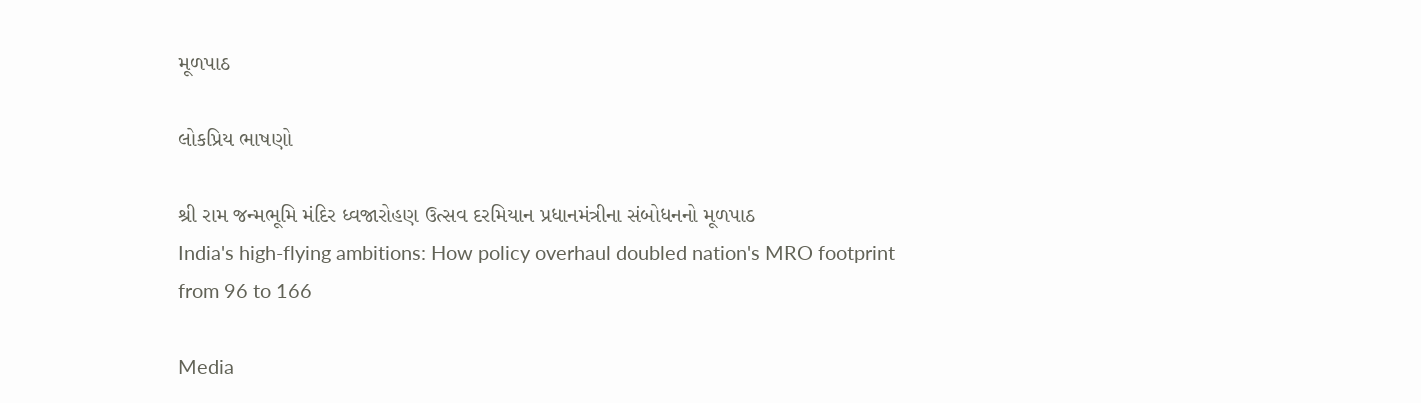મૂળપાઠ

લોકપ્રિય ભાષણો

શ્રી રામ જન્મભૂમિ મંદિર ધ્વજારોહણ ઉત્સવ દરમિયાન પ્રધાનમંત્રીના સંબોધનનો મૂળપાઠ
India's high-flying ambitions: How policy overhaul doubled nation's MRO footprint from 96 to 166

Media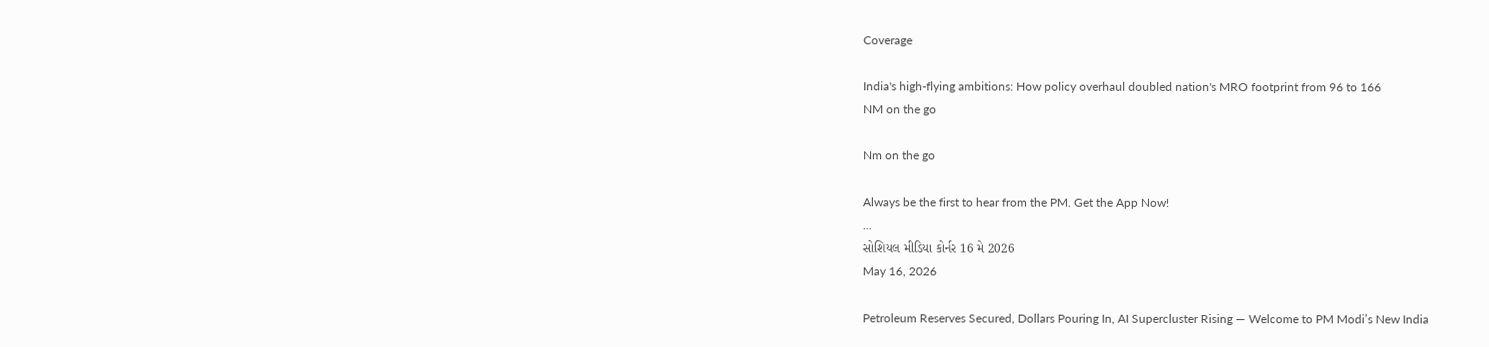Coverage

India's high-flying ambitions: How policy overhaul doubled nation's MRO footprint from 96 to 166
NM on the go

Nm on the go

Always be the first to hear from the PM. Get the App Now!
...
સોશિયલ મીડિયા કોર્નર 16 મે 2026
May 16, 2026

Petroleum Reserves Secured, Dollars Pouring In, AI Supercluster Rising — Welcome to PM Modi’s New India